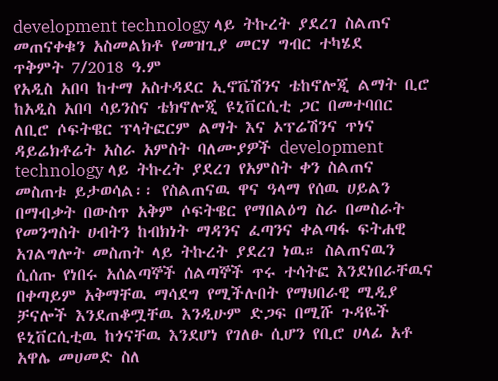development technology ላይ ትኩረት ያደረገ ስልጠና መጠናቀቁን አስመልክቶ የመዝጊያ መርሃ ግብር ተካሄደ
ጥቅምት 7/2018 ዓ.ም
የአዲስ አበባ ከተማ አስተዳደር ኢኖቬሽንና ቴከኖሎጂ ልማት ቢሮ ከአዲስ አበባ ሳይንስና ቴክኖሎጂ ዩኒቨርሲቲ ጋር በመተባበር ለቢሮ ሶፍትዌር ፕላትፎርም ልማት እና ኦፕሬሽንና ጥነና ዳይሬክቶሬት አስራ አምስት ባለሙያዎች development technology ላይ ትኩረት ያደረገ የአምስት ቀን ስልጠና መስጠቱ ይታወሳል፡፡ የስልጠናዉ ዋና ዓላማ የሰዉ ሀይልን በማብቃት በውስጥ አቅም ሶፍትዌር የማበልዕግ ስራ በመስራት የመንግስት ሀብትን ከብክነት ማዳንና ፈጣንና ቀልጣፋ ፍትሐዊ አገልግሎት መስጠት ላይ ትኩረት ያደረገ ነዉ። ስልጠናዉን ሲሰጡ የነበሩ አሰልጣኞች ሰልጣኞች ጥሩ ተሳትፎ እንደነበራቸዉና በቀጣይም አቅማቸዉ ማሳደግ የሚችሉበት የማህበራዊ ሚዲያ ቻናሎች እንደጠቆሟቸዉ እንዲሁም ድጋፍ በሚሹ ጉዳዬች ዩኒቨርሲቲዉ ከጎናቸዉ እንደሆነ የገለፁ ሲሆን የቢሮ ሀላፊ አቶ አዋሌ መሀመድ ስለ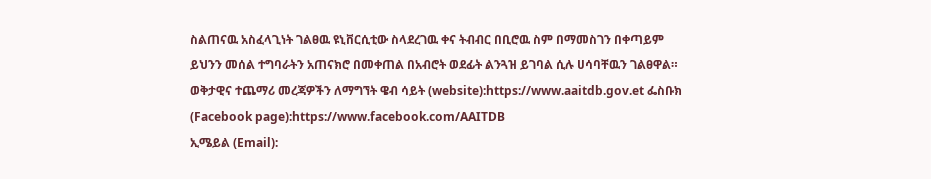ስልጠናዉ አስፈላጊነት ገልፀዉ ዩኒቨርሲቲው ስላደረገዉ ቀና ትብብር በቢሮዉ ስም በማመስገን በቀጣይም ይህንን መሰል ተግባራትን አጠናክሮ በመቀጠል በአብሮት ወደፊት ልንጓዝ ይገባል ሲሉ ሀሳባቸዉን ገልፀዋል።
ወቅታዊና ተጨማሪ መረጃዎችን ለማግኘት ዌብ ሳይት (website):https://www.aaitdb.gov.et ፌስቡክ (Facebook page):https://www.facebook.com/AAITDB
ኢሜይል (Email):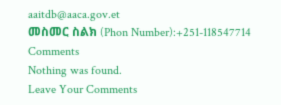aaitdb@aaca.gov.et
መስመር ስልክ (Phon Number):+251-118547714
Comments
Nothing was found.
Leave Your Comments